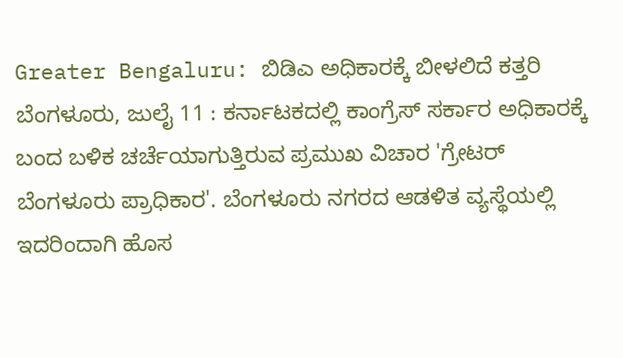Greater Bengaluru: ಬಿಡಿಎ ಅಧಿಕಾರಕ್ಕೆ ಬೀಳಲಿದೆ ಕತ್ತರಿ
ಬೆಂಗಳೂರು, ಜುಲೈ 11 : ಕರ್ನಾಟಕದಲ್ಲಿ ಕಾಂಗ್ರೆಸ್ ಸರ್ಕಾರ ಅಧಿಕಾರಕ್ಕೆ ಬಂದ ಬಳಿಕ ಚರ್ಚೆಯಾಗುತ್ತಿರುವ ಪ್ರಮುಖ ವಿಚಾರ 'ಗ್ರೇಟರ್ ಬೆಂಗಳೂರು ಪ್ರಾಧಿಕಾರ'. ಬೆಂಗಳೂರು ನಗರದ ಆಡಳಿತ ವ್ಯಸ್ಥೆಯಲ್ಲಿ ಇದರಿಂದಾಗಿ ಹೊಸ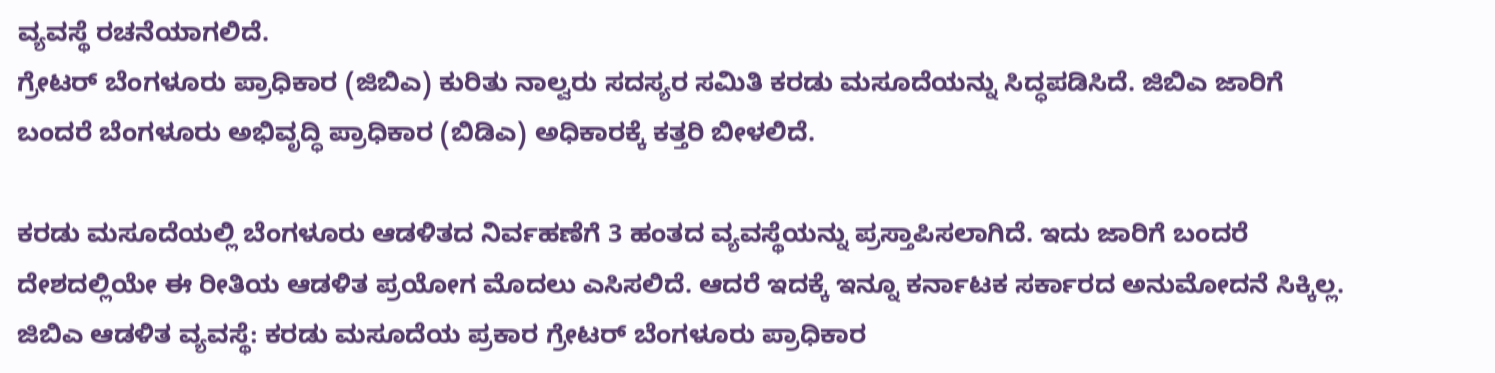ವ್ಯವಸ್ಥೆ ರಚನೆಯಾಗಲಿದೆ.
ಗ್ರೇಟರ್ ಬೆಂಗಳೂರು ಪ್ರಾಧಿಕಾರ (ಜಿಬಿಎ) ಕುರಿತು ನಾಲ್ವರು ಸದಸ್ಯರ ಸಮಿತಿ ಕರಡು ಮಸೂದೆಯನ್ನು ಸಿದ್ಧಪಡಿಸಿದೆ. ಜಿಬಿಎ ಜಾರಿಗೆ ಬಂದರೆ ಬೆಂಗಳೂರು ಅಭಿವೃದ್ಧಿ ಪ್ರಾಧಿಕಾರ (ಬಿಡಿಎ) ಅಧಿಕಾರಕ್ಕೆ ಕತ್ತರಿ ಬೀಳಲಿದೆ.

ಕರಡು ಮಸೂದೆಯಲ್ಲಿ ಬೆಂಗಳೂರು ಆಡಳಿತದ ನಿರ್ವಹಣೆಗೆ 3 ಹಂತದ ವ್ಯವಸ್ಥೆಯನ್ನು ಪ್ರಸ್ತಾಪಿಸಲಾಗಿದೆ. ಇದು ಜಾರಿಗೆ ಬಂದರೆ ದೇಶದಲ್ಲಿಯೇ ಈ ರೀತಿಯ ಆಡಳಿತ ಪ್ರಯೋಗ ಮೊದಲು ಎಸಿಸಲಿದೆ. ಆದರೆ ಇದಕ್ಕೆ ಇನ್ನೂ ಕರ್ನಾಟಕ ಸರ್ಕಾರದ ಅನುಮೋದನೆ ಸಿಕ್ಕಿಲ್ಲ.
ಜಿಬಿಎ ಆಡಳಿತ ವ್ಯವಸ್ಥೆ: ಕರಡು ಮಸೂದೆಯ ಪ್ರಕಾರ ಗ್ರೇಟರ್ ಬೆಂಗಳೂರು ಪ್ರಾಧಿಕಾರ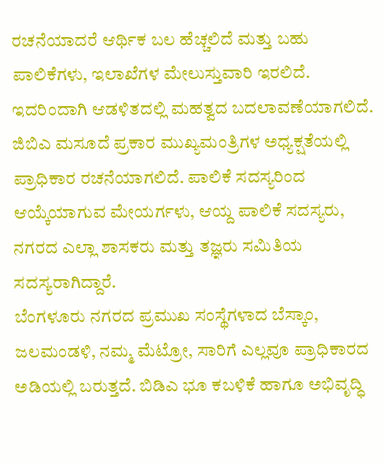ರಚನೆಯಾದರೆ ಆರ್ಥಿಕ ಬಲ ಹೆಚ್ಚಲಿದೆ ಮತ್ತು ಬಹು ಪಾಲಿಕೆಗಳು, ಇಲಾಖೆಗಳ ಮೇಲುಸ್ತುವಾರಿ ಇರಲಿದೆ. ಇದರಿಂದಾಗಿ ಆಡಳಿತದಲ್ಲಿ ಮಹತ್ವದ ಬದಲಾವಣೆಯಾಗಲಿದೆ.
ಜಿಬಿಎ ಮಸೂದೆ ಪ್ರಕಾರ ಮುಖ್ಯಮಂತ್ರಿಗಳ ಅಧ್ಯಕ್ಷತೆಯಲ್ಲಿ ಪ್ರಾಧಿಕಾರ ರಚನೆಯಾಗಲಿದೆ. ಪಾಲಿಕೆ ಸದಸ್ಯರಿಂದ ಆಯ್ಕೆಯಾಗುವ ಮೇಯರ್ಗಳು, ಆಯ್ದ ಪಾಲಿಕೆ ಸದಸ್ಯರು, ನಗರದ ಎಲ್ಲಾ ಶಾಸಕರು ಮತ್ತು ತಜ್ಞರು ಸಮಿತಿಯ ಸದಸ್ಯರಾಗಿದ್ದಾರೆ.
ಬೆಂಗಳೂರು ನಗರದ ಪ್ರಮುಖ ಸಂಸ್ಥೆಗಳಾದ ಬೆಸ್ಕಾಂ, ಜಲಮಂಡಳಿ, ನಮ್ಮ ಮೆಟ್ರೋ, ಸಾರಿಗೆ ಎಲ್ಲವೂ ಪ್ರಾಧಿಕಾರದ ಅಡಿಯಲ್ಲಿ ಬರುತ್ತದೆ. ಬಿಡಿಎ ಭೂ ಕಬಳಿಕೆ ಹಾಗೂ ಅಭಿವೃದ್ಧಿ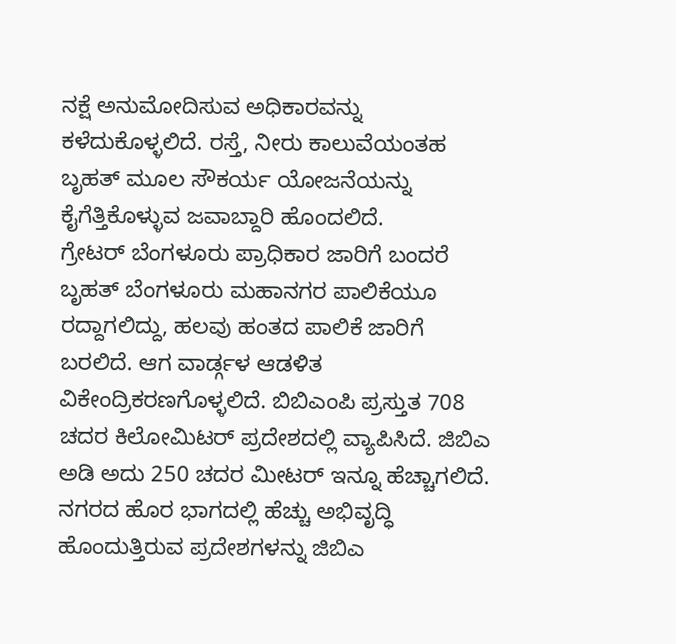ನಕ್ಷೆ ಅನುಮೋದಿಸುವ ಅಧಿಕಾರವನ್ನು ಕಳೆದುಕೊಳ್ಳಲಿದೆ. ರಸ್ತೆ, ನೀರು ಕಾಲುವೆಯಂತಹ ಬೃಹತ್ ಮೂಲ ಸೌಕರ್ಯ ಯೋಜನೆಯನ್ನು ಕೈಗೆತ್ತಿಕೊಳ್ಳುವ ಜವಾಬ್ದಾರಿ ಹೊಂದಲಿದೆ.
ಗ್ರೇಟರ್ ಬೆಂಗಳೂರು ಪ್ರಾಧಿಕಾರ ಜಾರಿಗೆ ಬಂದರೆ ಬೃಹತ್ ಬೆಂಗಳೂರು ಮಹಾನಗರ ಪಾಲಿಕೆಯೂ ರದ್ದಾಗಲಿದ್ದು, ಹಲವು ಹಂತದ ಪಾಲಿಕೆ ಜಾರಿಗೆ ಬರಲಿದೆ. ಆಗ ವಾರ್ಡ್ಗಳ ಆಡಳಿತ ವಿಕೇಂದ್ರಿಕರಣಗೊಳ್ಳಲಿದೆ. ಬಿಬಿಎಂಪಿ ಪ್ರಸ್ತುತ 708 ಚದರ ಕಿಲೋಮಿಟರ್ ಪ್ರದೇಶದಲ್ಲಿ ವ್ಯಾಪಿಸಿದೆ. ಜಿಬಿಎ ಅಡಿ ಅದು 250 ಚದರ ಮೀಟರ್ ಇನ್ನೂ ಹೆಚ್ಚಾಗಲಿದೆ. ನಗರದ ಹೊರ ಭಾಗದಲ್ಲಿ ಹೆಚ್ಚು ಅಭಿವೃದ್ಧಿ ಹೊಂದುತ್ತಿರುವ ಪ್ರದೇಶಗಳನ್ನು ಜಿಬಿಎ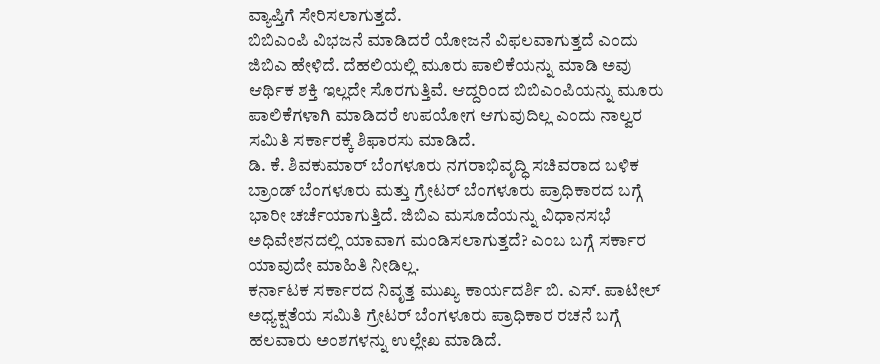ವ್ಯಾಪ್ತಿಗೆ ಸೇರಿಸಲಾಗುತ್ತದೆ.
ಬಿಬಿಎಂಪಿ ವಿಭಜನೆ ಮಾಡಿದರೆ ಯೋಜನೆ ವಿಫಲವಾಗುತ್ತದೆ ಎಂದು ಜಿಬಿಎ ಹೇಳಿದೆ. ದೆಹಲಿಯಲ್ಲಿ ಮೂರು ಪಾಲಿಕೆಯನ್ನು ಮಾಡಿ ಅವು ಆರ್ಥಿಕ ಶಕ್ತಿ ಇಲ್ಲದೇ ಸೊರಗುತ್ತಿವೆ. ಆದ್ದರಿಂದ ಬಿಬಿಎಂಪಿಯನ್ನು ಮೂರು ಪಾಲಿಕೆಗಳಾಗಿ ಮಾಡಿದರೆ ಉಪಯೋಗ ಆಗುವುದಿಲ್ಲ ಎಂದು ನಾಲ್ವರ ಸಮಿತಿ ಸರ್ಕಾರಕ್ಕೆ ಶಿಫಾರಸು ಮಾಡಿದೆ.
ಡಿ. ಕೆ. ಶಿವಕುಮಾರ್ ಬೆಂಗಳೂರು ನಗರಾಭಿವೃದ್ಧಿ ಸಚಿವರಾದ ಬಳಿಕ ಬ್ರಾಂಡ್ ಬೆಂಗಳೂರು ಮತ್ತು ಗ್ರೇಟರ್ ಬೆಂಗಳೂರು ಪ್ರಾಧಿಕಾರದ ಬಗ್ಗೆ ಭಾರೀ ಚರ್ಚೆಯಾಗುತ್ತಿದೆ. ಜಿಬಿಎ ಮಸೂದೆಯನ್ನು ವಿಧಾನಸಭೆ ಅಧಿವೇಶನದಲ್ಲಿ ಯಾವಾಗ ಮಂಡಿಸಲಾಗುತ್ತದೆ? ಎಂಬ ಬಗ್ಗೆ ಸರ್ಕಾರ ಯಾವುದೇ ಮಾಹಿತಿ ನೀಡಿಲ್ಲ.
ಕರ್ನಾಟಕ ಸರ್ಕಾರದ ನಿವೃತ್ತ ಮುಖ್ಯ ಕಾರ್ಯದರ್ಶಿ ಬಿ. ಎಸ್. ಪಾಟೀಲ್ ಅಧ್ಯಕ್ಷತೆಯ ಸಮಿತಿ ಗ್ರೇಟರ್ ಬೆಂಗಳೂರು ಪ್ರಾಧಿಕಾರ ರಚನೆ ಬಗ್ಗೆ ಹಲವಾರು ಅಂಶಗಳನ್ನು ಉಲ್ಲೇಖ ಮಾಡಿದೆ.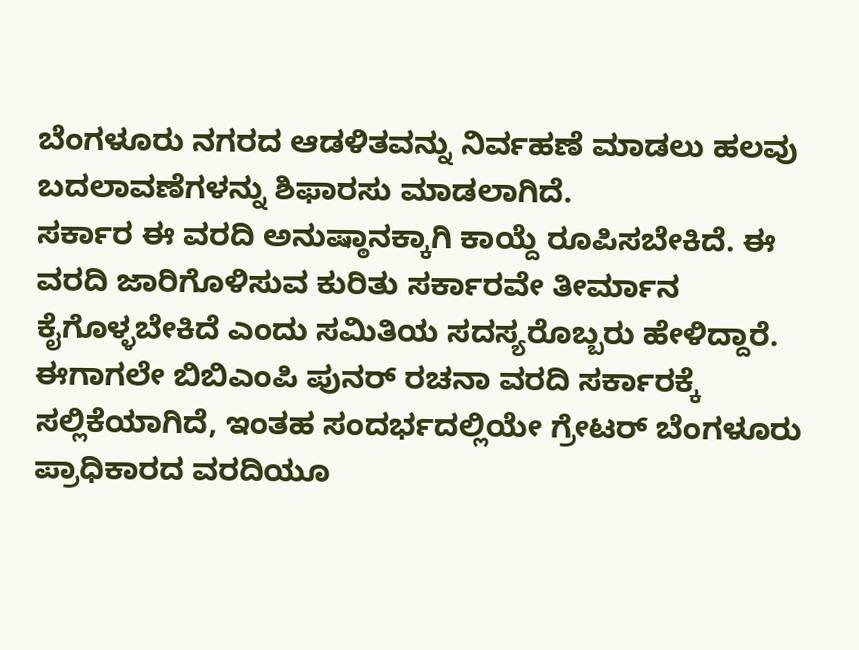ಬೆಂಗಳೂರು ನಗರದ ಆಡಳಿತವನ್ನು ನಿರ್ವಹಣೆ ಮಾಡಲು ಹಲವು ಬದಲಾವಣೆಗಳನ್ನು ಶಿಫಾರಸು ಮಾಡಲಾಗಿದೆ.
ಸರ್ಕಾರ ಈ ವರದಿ ಅನುಷ್ಠಾನಕ್ಕಾಗಿ ಕಾಯ್ದೆ ರೂಪಿಸಬೇಕಿದೆ. ಈ ವರದಿ ಜಾರಿಗೊಳಿಸುವ ಕುರಿತು ಸರ್ಕಾರವೇ ತೀರ್ಮಾನ ಕೈಗೊಳ್ಳಬೇಕಿದೆ ಎಂದು ಸಮಿತಿಯ ಸದಸ್ಯರೊಬ್ಬರು ಹೇಳಿದ್ದಾರೆ. ಈಗಾಗಲೇ ಬಿಬಿಎಂಪಿ ಪುನರ್ ರಚನಾ ವರದಿ ಸರ್ಕಾರಕ್ಕೆ ಸಲ್ಲಿಕೆಯಾಗಿದೆ, ಇಂತಹ ಸಂದರ್ಭದಲ್ಲಿಯೇ ಗ್ರೇಟರ್ ಬೆಂಗಳೂರು ಪ್ರಾಧಿಕಾರದ ವರದಿಯೂ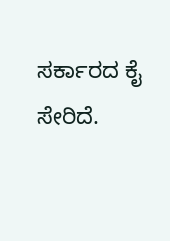ಸರ್ಕಾರದ ಕೈ ಸೇರಿದೆ.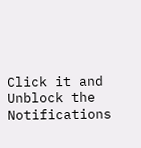Click it and Unblock the Notifications